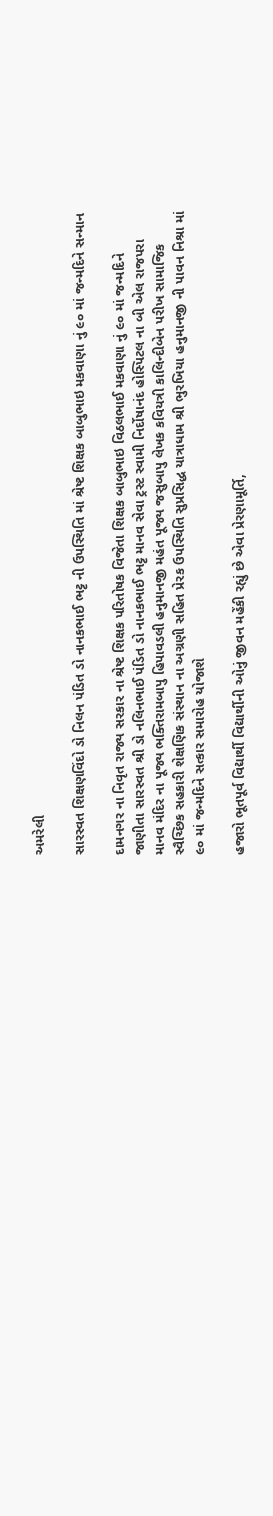અમરેલી

સારસ્વત શિક્ષણવિંદો ડો નિલન પંડિત ડો નાનકભાઈ ભટ્ટ ની ઉપસ્થિતિ માં શ્રેષ્ટ શિક્ષક બાબુભાઇ મકવાણા નું ૯૦ માં જન્મદિને સન્માન

દામનગર ના નિવૃત રાજ્ય સરકાર ના શ્રેષ્ટ શિક્ષક પરિતોષક વિજેતા શિક્ષક બાબુભાઇ વિઠલભાઈ મકવાણા નું ૯૦ માં જન્મદિને જાણીતા સારસ્વત શ્રી ડો નલિનભાઈ પંડિત ડો નાનકભાઈ ભટ્ટ માનવ સેવા ટ્રસ્ટ સ્વામી નિર્દોષાનંદ હોસ્પિટલ ના બી એલ રાજપરા માનવ મંદિર ના પૂજ્ય ભક્તિરામબાપુ હિપાવડલી હનુમાનજી મહંત પૂજ્ય જસુબાપુ લેખક કવિયત્રી કાલિન્દીબેન પરીખ સામાજિક સ્વૈચ્છિક સહકારી શેક્ષણિક સંસ્થાન ના અગ્રણી સહિત પ્રેરક ઉપસ્થિતિ સુપ્રસિદ્ધ યાત્રાધામ શ્રી ભુરખિયા હનુમાનજી ની પાવન નિશ્રા માં ૯૦ માં જન્મદિને સત્કાર સમારોહ યોજાશે

હજારો ભૂતપૂર્વ વિદ્યાર્થી વિદ્યાર્થીની ઓનું જીવન મહેંકી રહ્યું છે એવા પ્રેરણામૂર્તિ,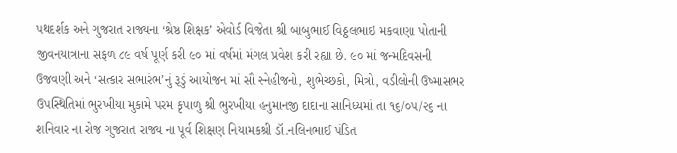પથદર્શક અને ગુજરાત રાજ્યના ‘શ્રેષ્ઠ શિક્ષક’ એવોર્ડ વિજેતા શ્રી બાબુભાઈ વિઠ્ઠલભાઇ મકવાણા પોતાની જીવનયાત્રાના સફળ ૮૯ વર્ષ પૂર્ણ કરી ૯૦ માં વર્ષમાં મંગલ પ્રવેશ કરી રહ્યા છે. ૯૦ માં જન્મદિવસની ઉજવણી અને ‘સત્કાર સભારંભ’નું રૂડું આયોજન માં સૌ સ્નેહીજનો, શુભેચ્છકો, મિત્રો, વડીલોની ઉષ્માસભર ઉપસ્થિતિમાં ભુરખીયા મુકામે પરમ કૃપાળુ શ્રી ભુરખીયા હનુમાનજી દાદાના સાનિધ્યમાં તા ૧૬/૦૫/૨૬ ના શનિવાર ના રોજ ગુજરાત રાજ્ય ના પૂર્વ શિક્ષણ નિયામકશ્રી ડૉ.નલિનભાઈ પંડિત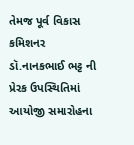તેમજ પૂર્વ વિકાસ કમિશનર  ડૉ.નાનકભાઈ ભટ્ટ ની પ્રેરક ઉપસ્થિતિમાં આયોજી સમારોહના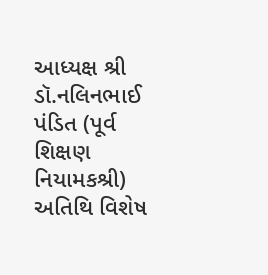આધ્યક્ષ શ્રી ડૉ.નલિનભાઈ પંડિત (પૂર્વ શિક્ષણ નિયામકશ્રી) અતિથિ વિશેષ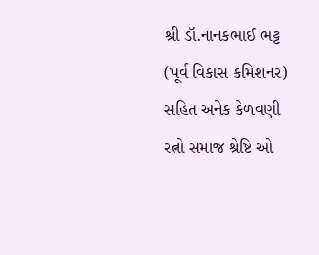શ્રી ડૉ.નાનકભાઈ ભટ્ટ (પૂર્વ વિકાસ કમિશનર) સહિત અનેક કેળવણી રત્નો સમાજ શ્રેષ્ટિ ઓ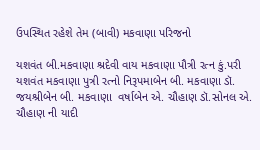ઉપસ્થિત રહેશે તેમ (બાવી) મકવાણા પરિજનો

યશવંત બી.મકવાણા શ્રદેવી વાય મકવાણા પૌત્રી રત્ન કું.પરી યશવંત મકવાણા પુત્રી રત્નો નિરૂપમાબેન બી. મકવાણા ડૉ. જયશ્રીબેન બી. મકવાણા  વર્ષાબેન એ. ચૌહાણ ડૉ.સોનલ એ. ચૌહાણ ની યાદી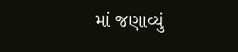માં જણાવ્યું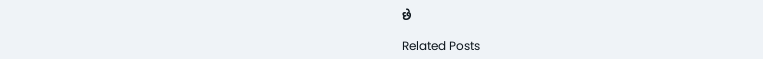છે

Related Posts